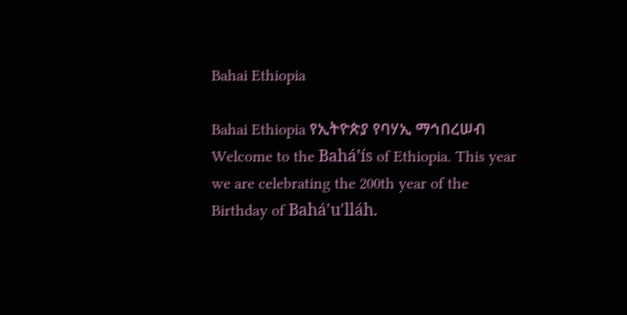Bahai Ethiopia

Bahai Ethiopia የኢትዮጵያ የባሃኢ ማኅበረሠብ
Welcome to the Bahá’ís of Ethiopia. This year we are celebrating the 200th year of the Birthday of Bahá'u'lláh.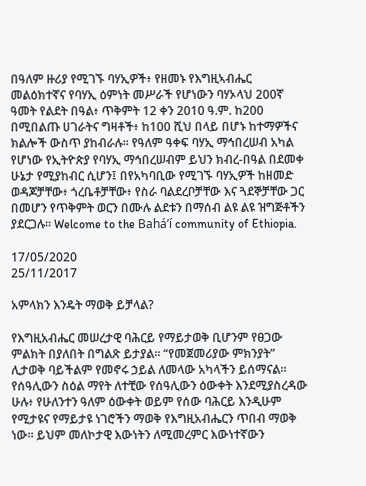በዓለም ዙሪያ የሚገኙ ባሃኢዎች፥ የዘመኑ የእግዚኣብሔር መልዕክተኛና የባሃኢ ዕምነት መሥራች የሆነውን ባሃኦላህ 200ኛ ዓመት የልደት በዓል፥ ጥቅምት 12 ቀን 2010 ዓ.ም. ከ200 በሚበልጡ ሀገራትና ግዛቶች፥ ከ100 ሺህ በላይ በሆኑ ከተማዎችና ክልሎች ውስጥ ያከብራሉ፡፡ የዓለም ዓቀፍ ባሃኢ ማኅበረሠብ አካል የሆነው የኢትዮጵያ የባሃኢ ማኅበረሠብም ይህን ክብረ-በዓል በደመቀ ሁኔታ የሚያከብር ሲሆን፤ በየአካባቢው የሚገኙ ባሃኢዎች ከዘመድ ወዳጆቻቸው፥ ጎረቤቶቻቸው፥ የስራ ባልደረቦቻቸው እና ጓደኞቻቸው ጋር በመሆን የጥቅምት ወርን በሙሉ ልደቱን በማሰብ ልዩ ልዩ ዝግጅቶችን ያደርጋሉ፡፡ Welcome to the Bahá’í community of Ethiopia.

17/05/2020
25/11/2017

አምላክን እንዴት ማወቅ ይቻላል?

የእግዚአብሔር መሠረታዊ ባሕርይ የማይታወቅ ቢሆንም የፀጋው ምልክት በያለበት በግልጽ ይታያል። “የመጀመሪያው ምክንያት” ሊታወቅ ባይችልም የመኖሩ ኃይል ለመላው አካላችን ይሰማናል። የሰዓሊውን ስዕል ማየት ለተቺው የሰዓሊውን ዕውቀት እንደሚያስረዳው ሁሉ፥ የሁለንተን ዓለም ዕውቀት ወይም የሰው ባሕርይ እንዲሁም የሚታዩና የማይታዩ ነገሮችን ማወቅ የእግዚአብሔርን ጥበብ ማወቅ ነው። ይህም መለኮታዊ እውነትን ለሚመረምር እውነተኛውን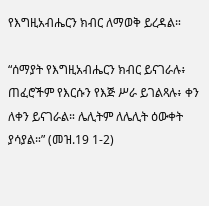የእግዚአብሔርን ክብር ለማወቅ ይረዳል።

“ሰማያት የእግዚአብሔርን ክብር ይናገራሉ፥ ጠፈሮችም የእርሱን የእጅ ሥራ ይገልጻሉ፥ ቀን ለቀን ይናገራል። ሌሊትም ለሌሊት ዕውቀት ያሳያል።” (መዝ.19 1-2)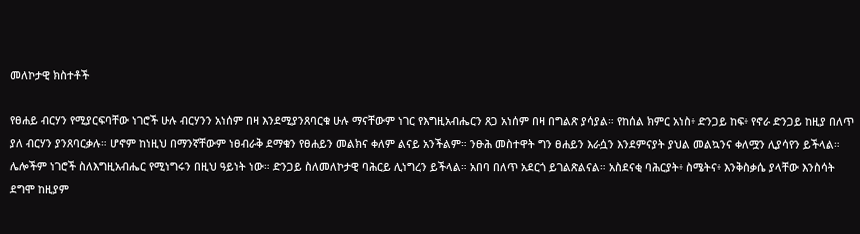መለኮታዊ ክስተቶች

የፀሐይ ብርሃን የሚያርፍባቸው ነገሮች ሁሉ ብርሃንን አነሰም በዛ እንደሚያንጸባርቁ ሁሉ ማናቸውም ነገር የእግዚአብሔርን ጸጋ አነሰም በዛ በግልጽ ያሳያል። የከሰል ክምር አነስ፥ ድንጋይ ከፍ፥ የኖራ ድንጋይ ከዚያ በለጥ ያለ ብርሃን ያንጸባርቃሉ። ሆኖም ከነዚህ በማንኛቸውም ነፀብራቅ ደማቁን የፀሐይን መልክና ቀለም ልናይ አንችልም። ንፁሕ መስተዋት ግን ፀሐይን እራሷን እንደምናያት ያህል መልኳንና ቀለሟን ሊያሳየን ይችላል። ሌሎችም ነገሮች ስለእግዚአብሔር የሚነግሩን በዚህ ዓይነት ነው። ድንጋይ ስለመለኮታዊ ባሕርይ ሊነግረን ይችላል። አበባ በለጥ አደርጎ ይገልጽልናል። አስደናቂ ባሕርያት፥ ስሜትና፥ እንቅስቃሴ ያላቸው እንስሳት ደግሞ ከዚያም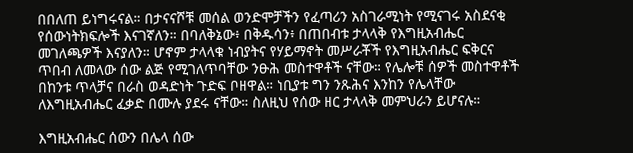በበለጠ ይነግሩናል። በታናናሾቹ መሰል ወንድሞቻችን የፈጣሪን አስገራሚነት የሚናገሩ አስደናቂ የሰውነትክፍሎች እናገኛለን። በባለቅኔው፥ በቅዱሳን፥ በጠበብቱ ታላላቅ የእግዚአብሔር መገለጫዎች እናያለን። ሆኖም ታላላቁ ነብያትና የሃይማኖት መሥራቾች የእግዚአብሔር ፍቅርና ጥበብ ለመላው ሰው ልጅ የሚገለጥባቸው ንፁሕ መስተዋቶች ናቸው። የሌሎቹ ሰዎች መስተዋቶች በከንቱ ጥላቻና በራስ ወዳድነት ጉድፍ ቦዘዋል። ነቢያቱ ግን ንጹሕና እንከን የሌላቸው ለእግዚአብሔር ፈቃድ በሙሉ ያደሩ ናቸው። ስለዚህ የሰው ዘር ታላላቅ መምህራን ይሆናሉ።

እግዚአብሔር ሰውን በሌላ ሰው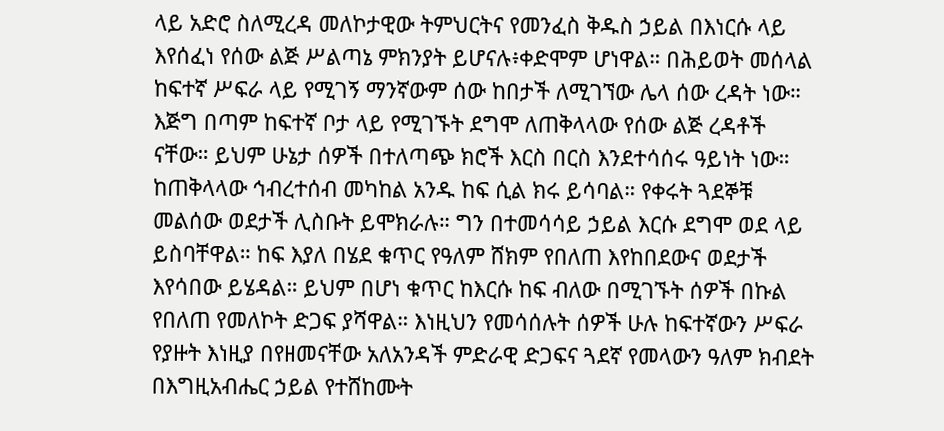ላይ አድሮ ስለሚረዳ መለኮታዊው ትምህርትና የመንፈስ ቅዱስ ኃይል በእነርሱ ላይ እየሰፈነ የሰው ልጅ ሥልጣኔ ምክንያት ይሆናሉ፥ቀድሞም ሆነዋል። በሕይወት መሰላል ከፍተኛ ሥፍራ ላይ የሚገኝ ማንኛውም ሰው ከበታች ለሚገኘው ሌላ ሰው ረዳት ነው። እጅግ በጣም ከፍተኛ ቦታ ላይ የሚገኙት ደግሞ ለጠቅላላው የሰው ልጅ ረዳቶች ናቸው። ይህም ሁኔታ ሰዎች በተለጣጭ ክሮች እርስ በርስ እንደተሳሰሩ ዓይነት ነው። ከጠቅላላው ኅብረተሰብ መካከል አንዱ ከፍ ሲል ክሩ ይሳባል። የቀሩት ጓደኞቹ መልሰው ወደታች ሊስቡት ይሞክራሉ። ግን በተመሳሳይ ኃይል እርሱ ደግሞ ወደ ላይ ይስባቸዋል። ከፍ እያለ በሄደ ቁጥር የዓለም ሸክም የበለጠ እየከበደውና ወደታች እየሳበው ይሄዳል። ይህም በሆነ ቁጥር ከእርሱ ከፍ ብለው በሚገኙት ሰዎች በኩል የበለጠ የመለኮት ድጋፍ ያሻዋል። እነዚህን የመሳሰሉት ሰዎች ሁሉ ከፍተኛውን ሥፍራ የያዙት እነዚያ በየዘመናቸው አለአንዳች ምድራዊ ድጋፍና ጓደኛ የመላውን ዓለም ክብደት በእግዚአብሔር ኃይል የተሸከሙት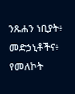ንጹሐን ነቢያት፥ መድኃኒቶችና፥ የመለኮት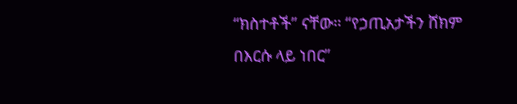“ክስተቶች” ናቸው። “የኃጢአታችን ሸክም በእርሱ ላይ ነበር”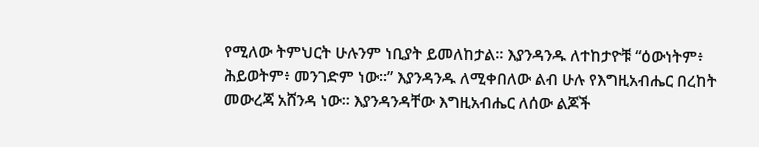የሚለው ትምህርት ሁሉንም ነቢያት ይመለከታል። እያንዳንዱ ለተከታዮቹ “ዕውነትም፥ ሕይወትም፥ መንገድም ነው።” እያንዳንዱ ለሚቀበለው ልብ ሁሉ የእግዚአብሔር በረከት መውረጃ አሸንዳ ነው። እያንዳንዳቸው እግዚአብሔር ለሰው ልጆች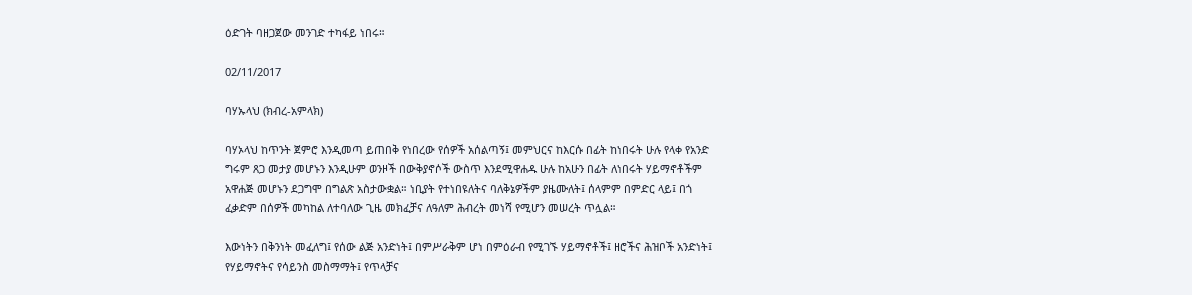ዕድገት ባዘጋጀው መንገድ ተካፋይ ነበሩ።

02/11/2017

ባሃኡላህ (ክብረ-አምላክ)

ባሃኦላህ ከጥንት ጀምሮ እንዲመጣ ይጠበቅ የነበረው የሰዎች አሰልጣኝ፤ መምህርና ከእርሱ በፊት ከነበሩት ሁሉ የላቀ የአንድ ግሩም ጸጋ መታያ መሆኑን እንዲሁም ወንዞች በውቅያኖሶች ውስጥ እንደሚዋሐዱ ሁሉ ከአሁን በፊት ለነበሩት ሃይማኖቶችም አዋሐጅ መሆኑን ደጋግሞ በግልጽ አስታውቋል። ነቢያት የተነበዩለትና ባለቅኔዎችም ያዜሙለት፤ ሰላምም በምድር ላይ፤ በጎ ፈቃድም በሰዎች መካከል ለተባለው ጊዜ መክፈቻና ለዓለም ሕብረት መነሻ የሚሆን መሠረት ጥሏል።

እውነትን በቅንነት መፈለግ፤ የሰው ልጅ አንድነት፤ በምሥራቅም ሆነ በምዕራብ የሚገኙ ሃይማኖቶች፤ ዘሮችና ሕዝቦች አንድነት፤ የሃይማኖትና የሳይንስ መስማማት፤ የጥላቻና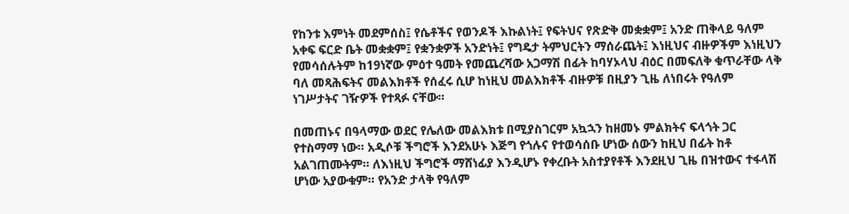የከንቱ እምነት መደምሰስ፤ የሴቶችና የወንዶች እኩልነት፤ የፍትህና የጽድቅ መቋቋም፤ አንድ ጠቅላይ ዓለም አቀፍ ፍርድ ቤት መቋቋም፤ የቋንቋዎች አንድነት፤ የግዴታ ትምህርትን ማሰራጨት፤ እነዚህና ብዙዎችም እነዚህን የመሳሰሉትም ከ19ነኛው ምዕተ ዓመት የመጨረሻው አጋማሽ በፊት ከባሃኦላህ ብዕር በመፍለቅ ቁጥራቸው ላቅ ባለ መጻሕፍትና መልእክቶች የሰፈሩ ሲሆ ከነዚህ መልእክቶች ብዙዎቹ በዚያን ጊዜ ለነበሩት የዓለም ነገሥታትና ገዥዎች የተጻፉ ናቸው።

በመጠኑና በዓላማው ወደር የሌለው መልእክቱ በሚያስገርም አኳኋን ከዘመኑ ምልክትና ፍላጎት ጋር የተስማማ ነው። አዲሶቹ ችግሮች እንደአሁኑ እጅግ የጎሉና የተወሳሰቡ ሆነው ሰውን ከዚህ በፊት ከቶ አልገጠሙትም። ለእነዚህ ችግሮች ማሸነፊያ እንዲሆኑ የቀረቡት አስተያየቶች እንደዚህ ጊዜ በዝተውና ተፋላሽ ሆነው አያውቁም። የአንድ ታላቅ የዓለም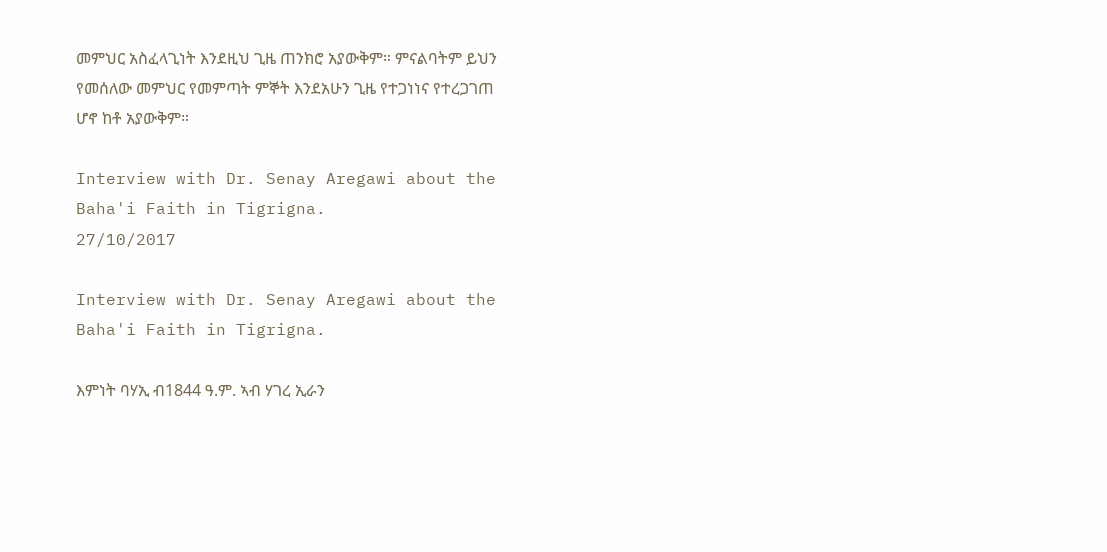መምህር አስፈላጊነት እንደዚህ ጊዜ ጠንክሮ አያውቅም። ምናልባትም ይህን የመሰለው መምህር የመምጣት ምኞት እንደአሁን ጊዜ የተጋነነና የተረጋገጠ ሆኖ ከቶ አያውቅም።

Interview with Dr. Senay Aregawi about the Baha'i Faith in Tigrigna.
27/10/2017

Interview with Dr. Senay Aregawi about the Baha'i Faith in Tigrigna.

እምነት ባሃኢ ብ1844 ዓ.ም. ኣብ ሃገረ ኢራን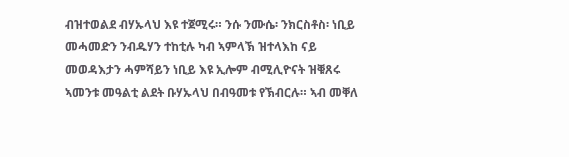ብዝተወልደ ብሃኡላህ እዩ ተጀሚሩ። ንሱ ንሙሴ፡ ንክርስቶስ፡ ነቢይ መሓመድን ንብዱሃን ተከቲሉ ካብ ኣምላኽ ዝተላእከ ናይ መወዳእታን ሓምሻይን ነቢይ እዩ ኢሎም ብሚሊዮናት ዝቑጸሩ ኣመንቱ መዓልቲ ልደት ቡሃኡላህ በብዓመቱ የኽብርሉ። ኣብ መቐለ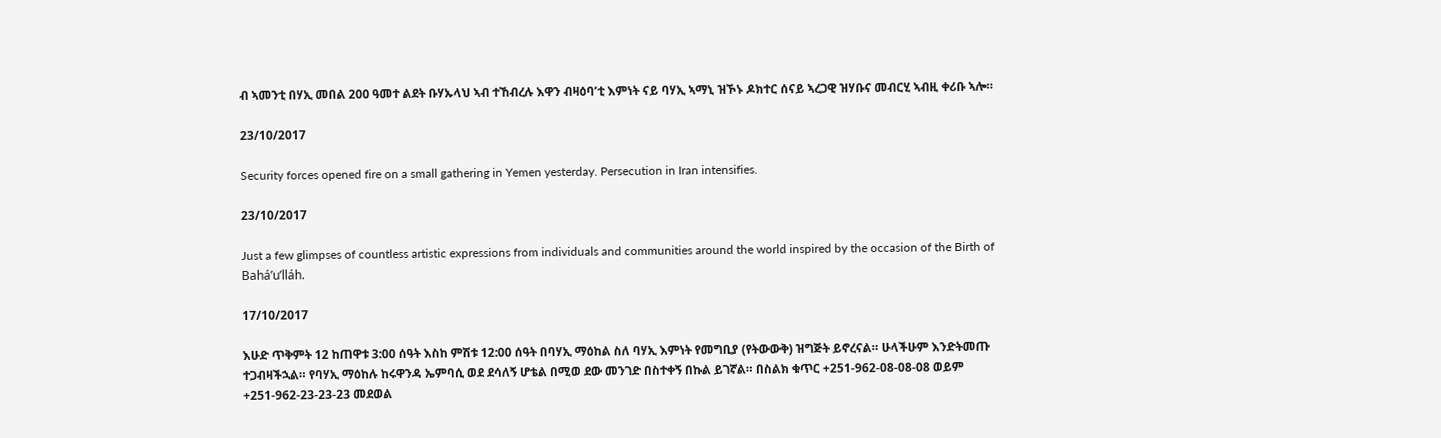ብ ኣመንቲ በሃኢ መበል 200 ዓመተ ልደት ቡሃኡላህ ኣብ ተኸብረሉ እዋን ብዛዕባ’ቲ እምነት ናይ ባሃኢ ኣማኒ ዝኾኑ ዶክተር ሰናይ ኣረጋዊ ዝሃቡና መብርሂ ኣብዚ ቀሪቡ ኣሎ።

23/10/2017

Security forces opened fire on a small gathering in Yemen yesterday. Persecution in Iran intensifies.

23/10/2017

Just a few glimpses of countless artistic expressions from individuals and communities around the world inspired by the occasion of the Birth of Bahá’u’lláh.

17/10/2017

እሁድ ጥቅምት 12 ከጠዋቱ 3:00 ሰዓት እስከ ምሽቱ 12:00 ሰዓት በባሃኢ ማዕከል ስለ ባሃኢ እምነት የመግቢያ (የትውውቅ) ዝግጅት ይኖረናል። ሁላችሁም እንድትመጡ ተጋብዛችኋል። የባሃኢ ማዕከሉ ከሩዋንዳ ኤምባሲ ወደ ደሳለኝ ሆቴል በሚወ ደው መንገድ በስተቀኝ በኩል ይገኛል። በስልክ ቁጥር +251-962-08-08-08 ወይም +251-962-23-23-23 መደወል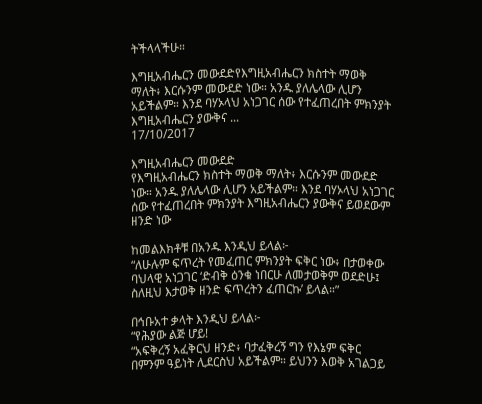ትችላላችሁ።

እግዚአብሔርን መውደድየእግዚአብሔርን ክስተት ማወቅ ማለት፥ እርሱንም መውደድ ነው። አንዱ ያለሌላው ሊሆን አይችልም። እንደ ባሃኦላህ አነጋገር ሰው የተፈጠረበት ምክንያት እግዚአብሔርን ያውቅና ...
17/10/2017

እግዚአብሔርን መውደድ
የእግዚአብሔርን ክስተት ማወቅ ማለት፥ እርሱንም መውደድ ነው። አንዱ ያለሌላው ሊሆን አይችልም። እንደ ባሃኦላህ አነጋገር ሰው የተፈጠረበት ምክንያት እግዚአብሔርን ያውቅና ይወደውም ዘንድ ነው

ከመልእክቶቹ በአንዱ እንዲህ ይላል፦
“ለሁሉም ፍጥረት የመፈጠር ምክንያት ፍቅር ነው፥ በታወቀው ባህላዊ አነጋገር ‘ድብቅ ዕንቁ ነበርሁ ለመታወቅም ወደድሁ፤ ስለዚህ እታወቅ ዘንድ ፍጥረትን ፈጠርኩ’ ይላል።”

በኅቡአተ ቃላት እንዲህ ይላል፦
“የሕያው ልጅ ሆይ!
“አፍቅረኝ አፈቅርህ ዘንድ፥ ባታፈቅረኝ ግን የእኔም ፍቅር በምንም ዓይነት ሊደርስህ አይችልም። ይህንን እወቅ አገልጋይ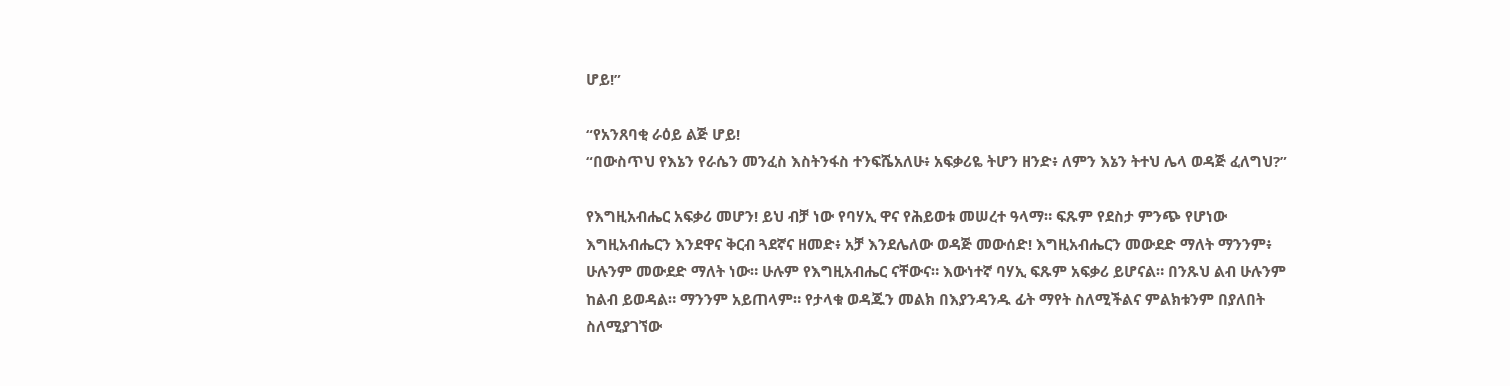ሆይ!”

“የአንጸባቂ ራዕይ ልጅ ሆይ!
“በውስጥህ የእኔን የራሴን መንፈስ እስትንፋስ ተንፍሼአለሁ፥ አፍቃሪዬ ትሆን ዘንድ፥ ለምን እኔን ትተህ ሌላ ወዳጅ ፈለግህ?”

የእግዚአብሔር አፍቃሪ መሆን! ይህ ብቻ ነው የባሃኢ ዋና የሕይወቱ መሠረተ ዓላማ። ፍጹም የደስታ ምንጭ የሆነው እግዚአብሔርን እንደዋና ቅርብ ጓደኛና ዘመድ፥ አቻ እንደሌለው ወዳጅ መውሰድ! እግዚአብሔርን መውደድ ማለት ማንንም፥ ሁሉንም መውደድ ማለት ነው። ሁሉም የእግዚአብሔር ናቸውና። እውነተኛ ባሃኢ ፍጹም አፍቃሪ ይሆናል። በንጹህ ልብ ሁሉንም ከልብ ይወዳል። ማንንም አይጠላም። የታላቁ ወዳጁን መልክ በእያንዳንዱ ፊት ማየት ስለሚችልና ምልክቱንም በያለበት ስለሚያገኘው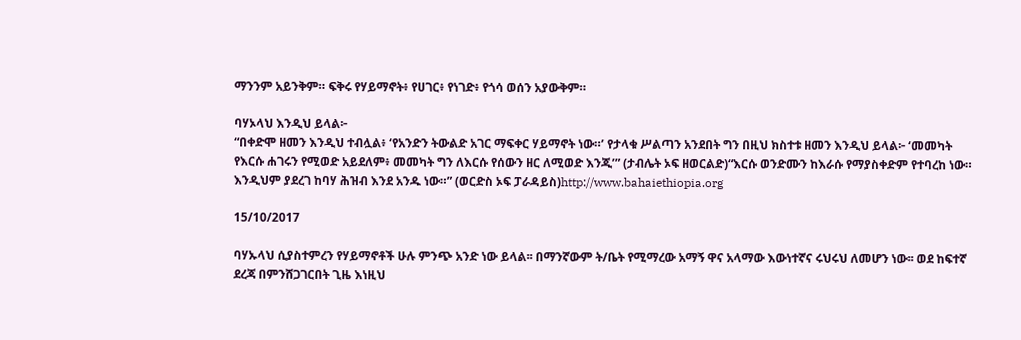ማንንም አይንቅም። ፍቅሩ የሃይማኖት፥ የሀገር፥ የነገድ፥ የጎሳ ወሰን አያውቅም።

ባሃኦላህ እንዲህ ይላል፦
“በቀድሞ ዘመን እንዲህ ተብሏል፥ ‘የአንድን ትውልድ አገር ማፍቀር ሃይማኖት ነው።’ የታላቁ ሥልጣን አንደበት ግን በዚህ ክስተቱ ዘመን እንዲህ ይላል፦ ‘መመካት የእርሱ ሐገሩን የሚወድ አይደለም፥ መመካት ግን ለእርሱ የሰውን ዘር ለሚወድ እንጂ’” (ታብሌት ኦፍ ዘወርልድ)“እርሱ ወንድሙን ከእራሱ የማያስቀድም የተባረከ ነው። እንዲህም ያደረገ ከባሃ ሕዝብ እንደ አንዱ ነው።” (ወርድስ ኦፍ ፓራዳይስ)http://www.bahaiethiopia.org

15/10/2017

ባሃኡላህ ሲያስተምረን የሃይማኖቶች ሁሉ ምንጭ አንድ ነው ይላል፡፡ በማንኛውም ት/ቤት የሚማረው አማኝ ዋና አላማው እውነተኛና ሩህሩህ ለመሆን ነው፡፡ ወደ ከፍተኛ ደረጃ በምንሸጋገርበት ጊዜ እነዚህ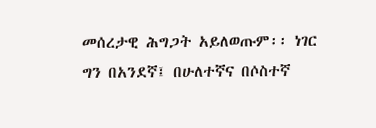መሰረታዊ ሕግጋት አይለወጡም፡፡ ነገር ግን በአንደኛ፤ በሁለተኛና በሶስተኛ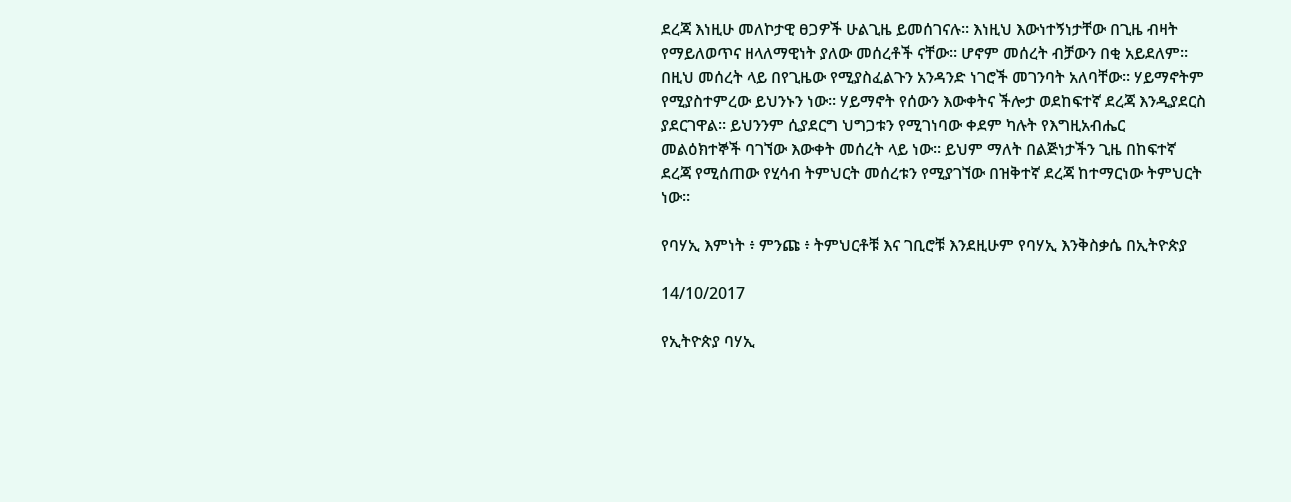ደረጃ እነዚሁ መለኮታዊ ፀጋዎች ሁልጊዜ ይመሰገናሉ፡፡ እነዚህ እውነተኝነታቸው በጊዜ ብዛት የማይለወጥና ዘላለማዊነት ያለው መሰረቶች ናቸው፡፡ ሆኖም መሰረት ብቻውን በቂ አይደለም፡፡በዚህ መሰረት ላይ በየጊዜው የሚያስፈልጉን አንዳንድ ነገሮች መገንባት አለባቸው፡፡ ሃይማኖትም የሚያስተምረው ይህንኑን ነው፡፡ ሃይማኖት የሰውን እውቀትና ችሎታ ወደከፍተኛ ደረጃ እንዲያደርስ ያደርገዋል፡፡ ይህንንም ሲያደርግ ህግጋቱን የሚገነባው ቀደም ካሉት የእግዚአብሔር መልዕክተኞች ባገኘው እውቀት መሰረት ላይ ነው፡፡ ይህም ማለት በልጅነታችን ጊዜ በከፍተኛ ደረጃ የሚሰጠው የሂሳብ ትምህርት መሰረቱን የሚያገኘው በዝቅተኛ ደረጃ ከተማርነው ትምህርት ነው፡፡

የባሃኢ እምነት ፥ ምንጩ ፥ ትምህርቶቹ እና ገቢሮቹ እንደዚሁም የባሃኢ እንቅስቃሴ በኢትዮጵያ

14/10/2017

የኢትዮጵያ ባሃኢ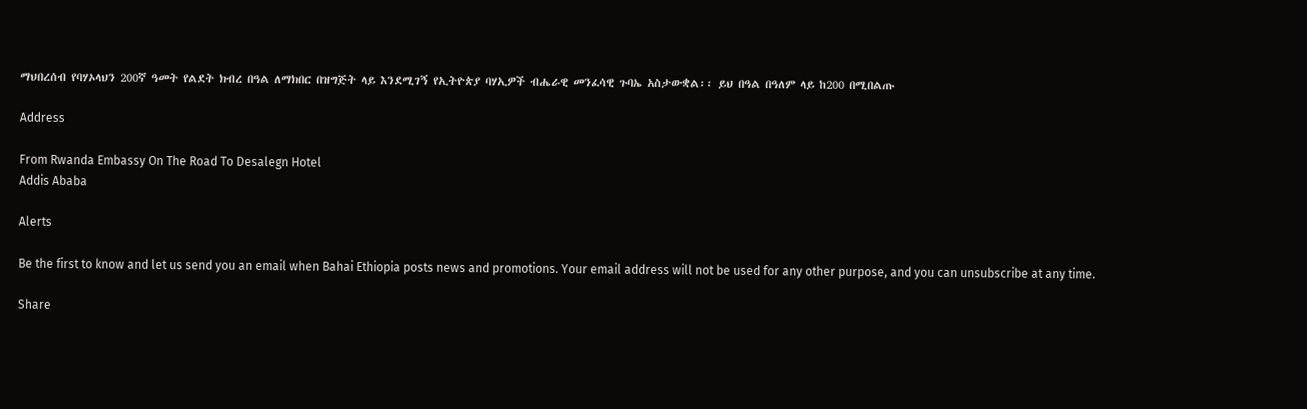ማህበረሰብ የባሃኦላህን 200ኛ ዓመት የልደት ክብረ በዓል ለማክበር በዝግጅት ላይ እንደሚገኝ የኢትዮጵያ ባሃኢዎች ብሔራዊ መንፈሳዊ ጉባኤ አስታውቋል፡፡ ይህ በዓል በዓለም ላይ ከ200 በሚበልጡ

Address

From Rwanda Embassy On The Road To Desalegn Hotel
Addis Ababa

Alerts

Be the first to know and let us send you an email when Bahai Ethiopia posts news and promotions. Your email address will not be used for any other purpose, and you can unsubscribe at any time.

Share